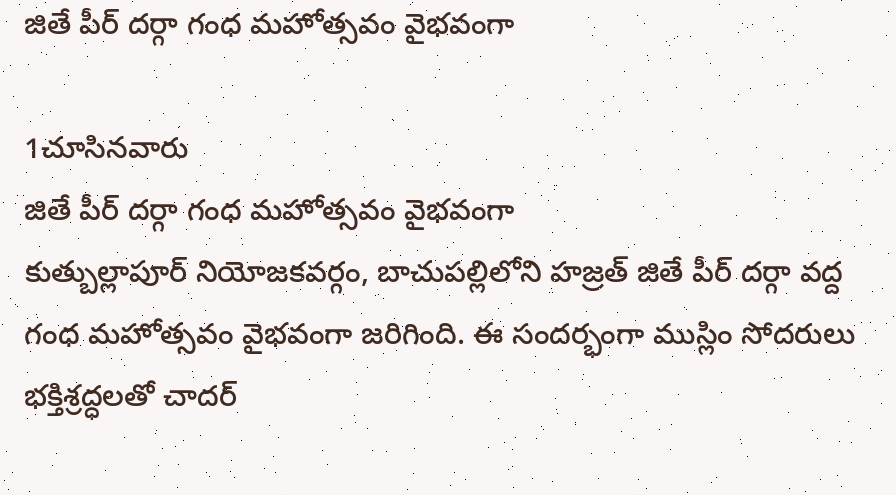జితే పీర్ దర్గా గంధ మహోత్సవం వైభవంగా

1చూసినవారు
జితే పీర్ దర్గా గంధ మహోత్సవం వైభవంగా
కుత్బుల్లాపూర్ నియోజకవర్గం, బాచుపల్లిలోని హజ్రత్ జితే పీర్ దర్గా వద్ద గంధ మహోత్సవం వైభవంగా జరిగింది. ఈ సందర్భంగా ముస్లిం సోదరులు భక్తిశ్రద్ధలతో చాదర్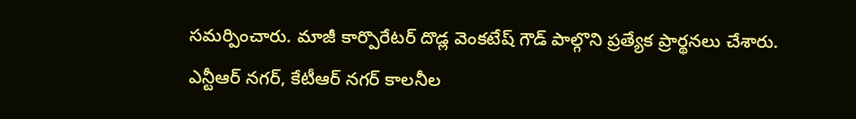సమర్పించారు. మాజీ కార్పొరేటర్ దొడ్ల వెంకటేష్ గౌడ్ పాల్గొని ప్రత్యేక ప్రార్థనలు చేశారు. ఎన్టీఆర్ నగర్, కేటీఆర్ నగర్ కాలనీల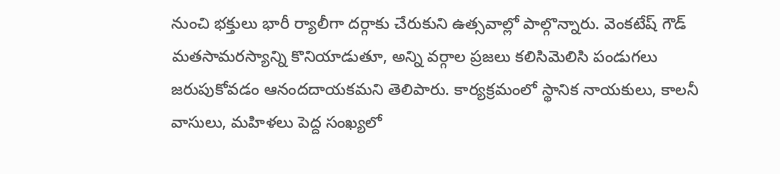నుంచి భక్తులు భారీ ర్యాలీగా దర్గాకు చేరుకుని ఉత్సవాల్లో పాల్గొన్నారు. వెంకటేష్ గౌడ్ మతసామరస్యాన్ని కొనియాడుతూ, అన్ని వర్గాల ప్రజలు కలిసిమెలిసి పండుగలు జరుపుకోవడం ఆనందదాయకమని తెలిపారు. కార్యక్రమంలో స్థానిక నాయకులు, కాలనీ వాసులు, మహిళలు పెద్ద సంఖ్యలో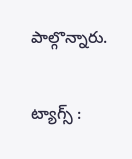పాల్గొన్నారు.

ట్యాగ్స్ :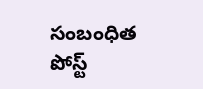సంబంధిత పోస్ట్